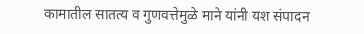कामातील सातत्य व गुणवत्तेमुळे माने यांनी यश संपादन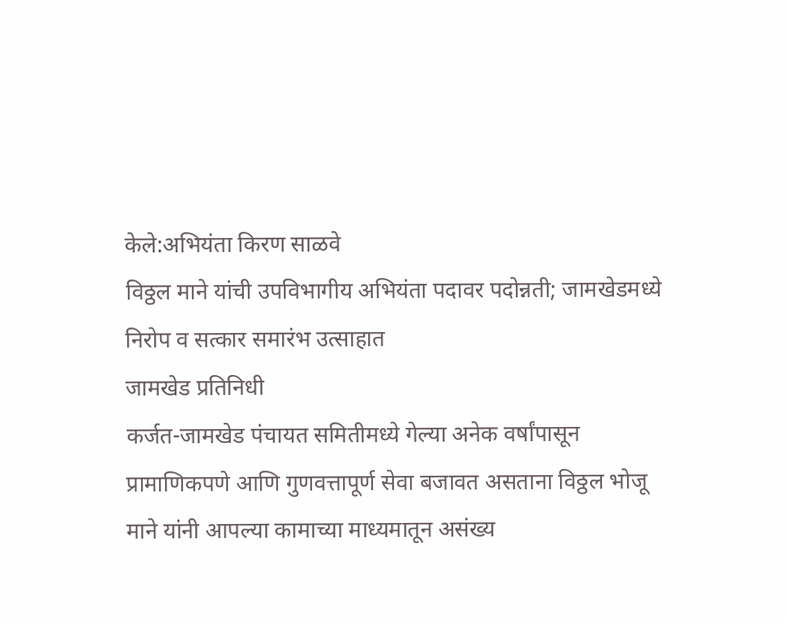केले:अभियंता किरण साळवे
विठ्ठल माने यांची उपविभागीय अभियंता पदावर पदोन्नती; जामखेडमध्ये निरोप व सत्कार समारंभ उत्साहात
जामखेड प्रतिनिधी
कर्जत-जामखेड पंचायत समितीमध्ये गेल्या अनेक वर्षांपासून प्रामाणिकपणे आणि गुणवत्तापूर्ण सेवा बजावत असताना विठ्ठल भोजू माने यांनी आपल्या कामाच्या माध्यमातून असंख्य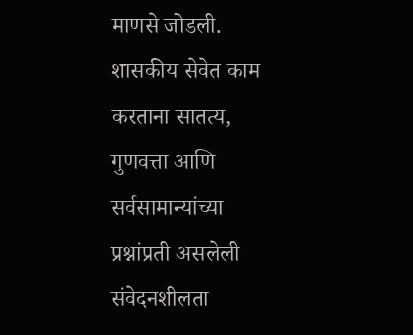माणसे जोडली. शासकीय सेवेत काम करताना सातत्य, गुणवत्ता आणि सर्वसामान्यांच्या प्रश्नांप्रती असलेली संवेदनशीलता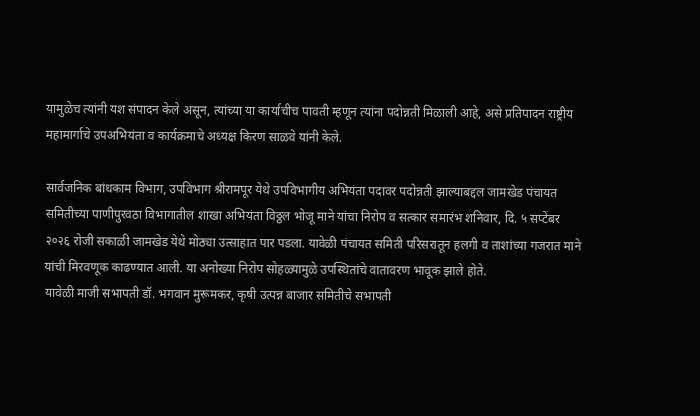यामुळेच त्यांनी यश संपादन केले असून, त्यांच्या या कार्याचीच पावती म्हणून त्यांना पदोन्नती मिळाली आहे, असे प्रतिपादन राष्ट्रीय महामार्गाचे उपअभियंता व कार्यक्रमाचे अध्यक्ष किरण साळवे यांनी केले.

सार्वजनिक बांधकाम विभाग, उपविभाग श्रीरामपूर येथे उपविभागीय अभियंता पदावर पदोन्नती झाल्याबद्दल जामखेड पंचायत समितीच्या पाणीपुरवठा विभागातील शाखा अभियंता विठ्ठल भोजू माने यांचा निरोप व सत्कार समारंभ शनिवार, दि. ५ सप्टेंबर २०२६ रोजी सकाळी जामखेड येथे मोठ्या उत्साहात पार पडला. यावेळी पंचायत समिती परिसरातून हलगी व ताशांच्या गजरात माने यांची मिरवणूक काढण्यात आली. या अनोख्या निरोप सोहळ्यामुळे उपस्थितांचे वातावरण भावूक झाले होते.
यावेळी माजी सभापती डॉ. भगवान मुरूमकर, कृषी उत्पन्न बाजार समितीचे सभापती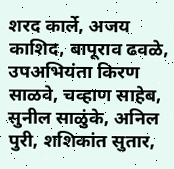शरद कार्ले, अजय काशिद, बापूराव ढवळे, उपअभियंता किरण साळवे, चव्हाण साहेब, सुनील साळुंके, अनिल पुरी, शशिकांत सुतार,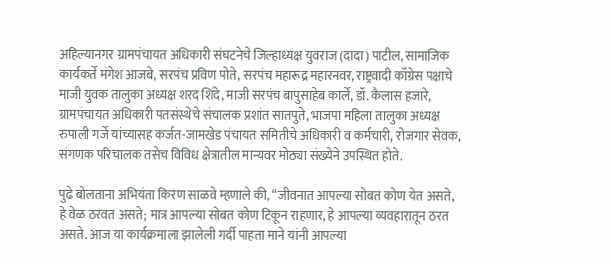अहिल्यानगर ग्रामपंचायत अधिकारी संघटनेचे जिल्हाध्यक्ष युवराज (दादा) पाटील, सामाजिक कार्यकर्ते मंगेश आजबे, सरपंच प्रविण पोते, सरपंच महारूद्र महारनवर, राष्ट्रवादी काँग्रेस पक्षाचे माजी युवक तालुका अध्यक्ष शरद शिंदे, माजी सरपंच बापुसाहेब कार्ले, डॉ. कैलास हजारे, ग्रामपंचायत अधिकारी पतसंस्थेचे संचालक प्रशांत सातपुते, भाजपा महिला तालुका अध्यक्ष रुपाली गर्जे यांच्यासह कर्जत-जामखेड पंचायत समितीचे अधिकारी व कर्मचारी, रोजगार सेवक, संगणक परिचालक तसेच विविध क्षेत्रातील मान्यवर मोठ्या संख्येने उपस्थित होते.

पुढे बोलताना अभियंता किरण साळवे म्हणाले की, “जीवनात आपल्या सोबत कोण येत असते, हे वेळ ठरवत असते; मात्र आपल्या सोबत कोण टिकून राहणार, हे आपल्या व्यवहारातून ठरत असते. आज या कार्यक्रमाला झालेली गर्दी पाहता माने यांनी आपल्या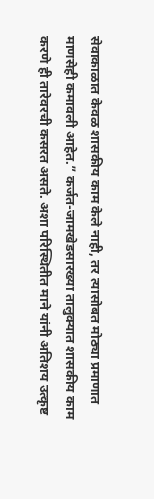सेवाकाळात केवळ शासकीय काम केले नाही, तर त्यासोबत मोठ्या प्रमाणात माणसेही कमावली आहेत.” कर्जत-जामखेडसारख्या तालुक्यात शासकीय काम करणे ही तारेवरची कसरत असते. अशा परिस्थितीत माने यांनी अतिशय उत्कृष्ट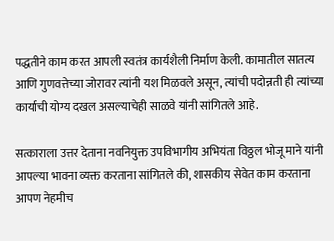पद्धतीने काम करत आपली स्वतंत्र कार्यशैली निर्माण केली. कामातील सातत्य आणि गुणवत्तेच्या जोरावर त्यांनी यश मिळवले असून, त्यांची पदोन्नती ही त्यांच्या कार्याची योग्य दखल असल्याचेही साळवे यांनी सांगितले आहे.

सत्काराला उत्तर देताना नवनियुक्त उपविभागीय अभियंता विठ्ठल भोजू माने यांनी आपल्या भावना व्यक्त करताना सांगितले की, शासकीय सेवेत काम करताना आपण नेहमीच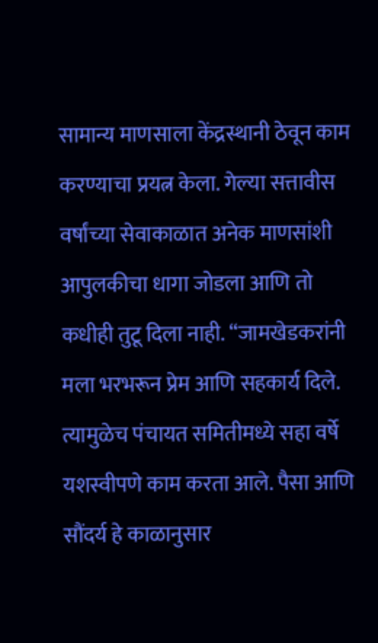सामान्य माणसाला केंद्रस्थानी ठेवून काम करण्याचा प्रयत्न केला. गेल्या सत्तावीस वर्षांच्या सेवाकाळात अनेक माणसांशी आपुलकीचा धागा जोडला आणि तो कधीही तुटू दिला नाही. “जामखेडकरांनी मला भरभरून प्रेम आणि सहकार्य दिले. त्यामुळेच पंचायत समितीमध्ये सहा वर्षे यशस्वीपणे काम करता आले. पैसा आणि सौंदर्य हे काळानुसार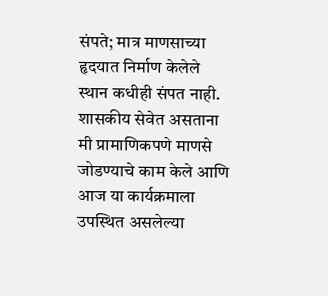संपते; मात्र माणसाच्या हृदयात निर्माण केलेले स्थान कधीही संपत नाही. शासकीय सेवेत असताना मी प्रामाणिकपणे माणसे जोडण्याचे काम केले आणि आज या कार्यक्रमाला उपस्थित असलेल्या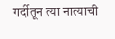गर्दीतून त्या नात्याची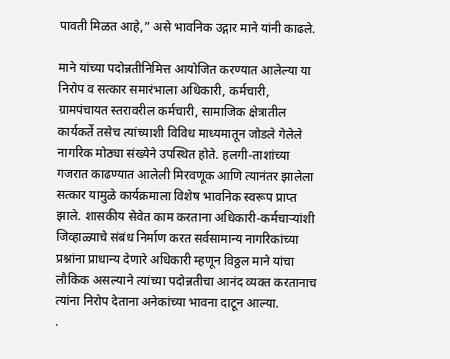पावती मिळत आहे,” असे भावनिक उद्गार माने यांनी काढले.

माने यांच्या पदोन्नतीनिमित्त आयोजित करण्यात आलेल्या या निरोप व सत्कार समारंभाला अधिकारी, कर्मचारी, ग्रामपंचायत स्तरावरील कर्मचारी, सामाजिक क्षेत्रातील कार्यकर्ते तसेच त्यांच्याशी विविध माध्यमातून जोडले गेलेले नागरिक मोठ्या संख्येने उपस्थित होते. हलगी-ताशांच्या गजरात काढण्यात आलेली मिरवणूक आणि त्यानंतर झालेला सत्कार यामुळे कार्यक्रमाला विशेष भावनिक स्वरूप प्राप्त झाले. शासकीय सेवेत काम करताना अधिकारी-कर्मचाऱ्यांशी जिव्हाळ्याचे संबंध निर्माण करत सर्वसामान्य नागरिकांच्या प्रश्नांना प्राधान्य देणारे अधिकारी म्हणून विठ्ठल माने यांचा लौकिक असल्याने त्यांच्या पदोन्नतीचा आनंद व्यक्त करतानाच त्यांना निरोप देताना अनेकांच्या भावना दाटून आल्या.
.